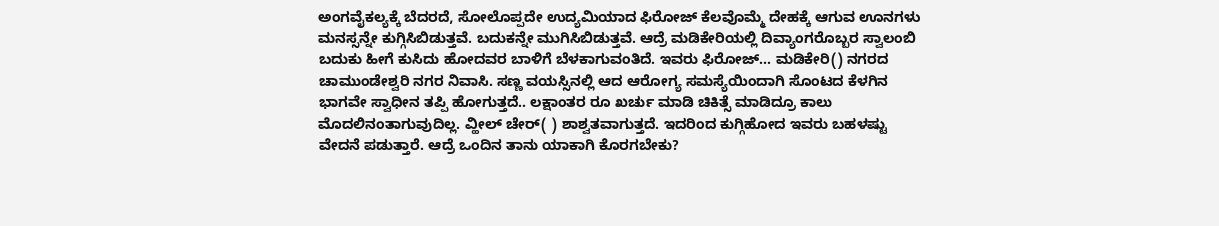ಅಂಗವೈಕಲ್ಯಕ್ಕೆ ಬೆದರದೆ, ಸೋಲೊಪ್ಪದೇ ಉದ್ಯಮಿಯಾದ ಫಿರೋಜ್ ಕೆಲವೊಮ್ಮೆ ದೇಹಕ್ಕೆ ಆಗುವ ಊನಗಳು ಮನಸ್ಸನ್ನೇ ಕುಗ್ಗಿಸಿಬಿಡುತ್ತವೆ. ಬದುಕನ್ನೇ ಮುಗಿಸಿಬಿಡುತ್ತವೆ. ಆದ್ರೆ ಮಡಿಕೇರಿಯಲ್ಲಿ ದಿವ್ಯಾಂಗರೊಬ್ಬರ ಸ್ವಾಲಂಬಿ ಬದುಕು ಹೀಗೆ ಕುಸಿದು ಹೋದವರ ಬಾಳಿಗೆ ಬೆಳಕಾಗುವಂತಿದೆ. ಇವರು ಫಿರೋಜ್... ಮಡಿಕೇರಿ() ನಗರದ ಚಾಮುಂಡೇಶ್ವರಿ ನಗರ ನಿವಾಸಿ. ಸಣ್ಣ ವಯಸ್ಸಿನಲ್ಲಿ ಆದ ಆರೋಗ್ಯ ಸಮಸ್ಯೆಯಿಂದಾಗಿ ಸೊಂಟದ ಕೆಳಗಿನ ಭಾಗವೇ ಸ್ವಾಧೀನ ತಪ್ಪಿ ಹೋಗುತ್ತದೆ.. ಲಕ್ಷಾಂತರ ರೂ ಖರ್ಚು ಮಾಡಿ ಚಿಕಿತ್ಸೆ ಮಾಡಿದ್ರೂ ಕಾಲು ಮೊದಲಿನಂತಾಗುವುದಿಲ್ಲ. ವ್ಹೀಲ್ ಚೇರ್( ) ಶಾಶ್ವತವಾಗುತ್ತದೆ. ಇದರಿಂದ ಕುಗ್ಗಿಹೋದ ಇವರು ಬಹಳಷ್ಟು ವೇದನೆ ಪಡುತ್ತಾರೆ. ಆದ್ರೆ ಒಂದಿನ ತಾನು ಯಾಕಾಗಿ ಕೊರಗಬೇಕು?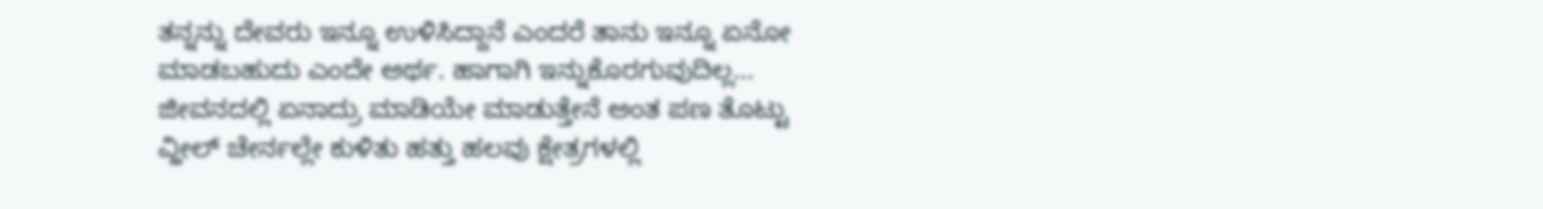ತನ್ನನ್ನು ದೇವರು ಇನ್ನೂ ಉಳಿಸಿದ್ದಾನೆ ಎಂದರೆ ತಾನು ಇನ್ನೂ ಏನೋ ಮಾಡಬಹುದು ಎಂದೇ ಅರ್ಥ. ಹಾಗಾಗಿ ಇನ್ನುಕೊರಗುವುದಿಲ್ಲ... ಜೀವನದಲ್ಲಿ ಏನಾದ್ರು ಮಾಡಿಯೇ ಮಾಡುತ್ತೇನೆ ಅಂತ ಪಣ ತೊಟ್ಟು ವ್ಹೀಲ್ ಚೇರ್ನಲ್ಲೇ ಕುಳಿತು ಹತ್ತು ಹಲವು ಕ್ಷೇತ್ರಗಳಲ್ಲಿ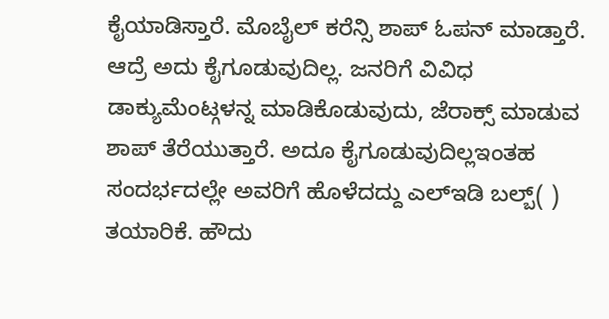ಕೈಯಾಡಿಸ್ತಾರೆ. ಮೊಬೈಲ್ ಕರೆನ್ಸಿ ಶಾಪ್ ಓಪನ್ ಮಾಡ್ತಾರೆ. ಆದ್ರೆ ಅದು ಕೈಗೂಡುವುದಿಲ್ಲ. ಜನರಿಗೆ ವಿವಿಧ ಡಾಕ್ಯುಮೆಂಟ್ಗಳನ್ನ ಮಾಡಿಕೊಡುವುದು, ಜೆರಾಕ್ಸ್ ಮಾಡುವ ಶಾಪ್ ತೆರೆಯುತ್ತಾರೆ. ಅದೂ ಕೈಗೂಡುವುದಿಲ್ಲಇಂತಹ ಸಂದರ್ಭದಲ್ಲೇ ಅವರಿಗೆ ಹೊಳೆದದ್ದು ಎಲ್ಇಡಿ ಬಲ್ಬ್( ) ತಯಾರಿಕೆ. ಹೌದು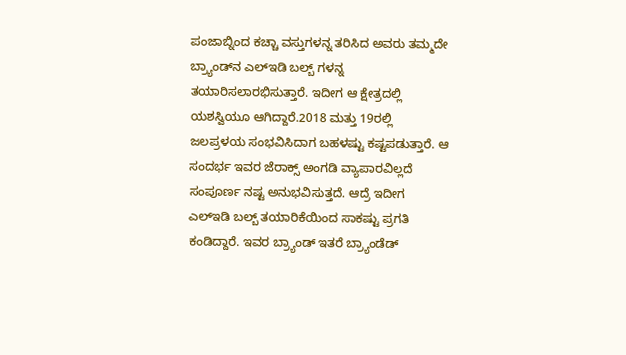ಪಂಜಾಬ್ನಿಂದ ಕಚ್ಚಾ ವಸ್ತುಗಳನ್ನ ತರಿಸಿದ ಅವರು ತಮ್ಮದೇ ಬ್ರ್ಯಾಂಡ್‌ನ ಎಲ್ಇಡಿ ಬಲ್ಬ್ ಗಳನ್ನ ತಯಾರಿಸಲಾರಭಿಸುತ್ತಾರೆ. ಇದೀಗ ಆ ಕ್ಷೇತ್ರದಲ್ಲಿ ಯಶಸ್ವಿಯೂ ಆಗಿದ್ದಾರೆ.2018 ಮತ್ತು 19ರಲ್ಲಿ ಜಲಪ್ರಳಯ ಸಂಭವಿಸಿದಾಗ ಬಹಳಷ್ಟು ಕಷ್ಟಪಡುತ್ತಾರೆ. ಆ ಸಂದರ್ಭ ಇವರ ಜೆರಾಕ್ಸ್ ಅಂಗಡಿ ವ್ಯಾಪಾರವಿಲ್ಲದೆ ಸಂಪೂರ್ಣ ನಷ್ಟ ಅನುಭವಿಸುತ್ತದೆ. ಆದ್ರೆ ಇದೀಗ ಎಲ್ಇಡಿ ಬಲ್ಬ್ ತಯಾರಿಕೆಯಿಂದ ಸಾಕಷ್ಟು ಪ್ರಗತಿ ಕಂಡಿದ್ದಾರೆ. ಇವರ ಬ್ರ್ಯಾಂಡ್ ಇತರೆ ಬ್ರ್ಯಾಂಡೆಡ್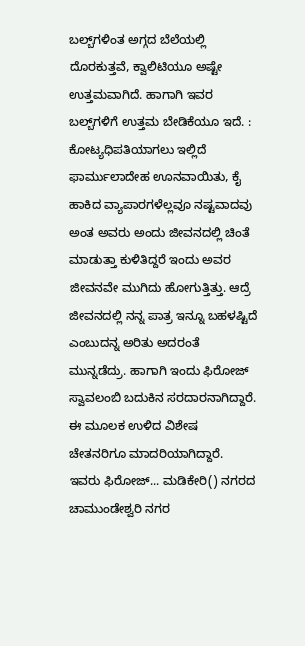ಬಲ್ಬ್‌ಗಳಿಂತ ಅಗ್ಗದ ಬೆಲೆಯಲ್ಲಿ ದೊರಕುತ್ತವೆ, ಕ್ವಾಲಿಟಿಯೂ ಅಷ್ಟೇ ಉತ್ತಮವಾಗಿದೆ. ಹಾಗಾಗಿ ಇವರ ಬಲ್ಬ್‌ಗಳಿಗೆ ಉತ್ತಮ ಬೇಡಿಕೆಯೂ ಇದೆ. : ಕೋಟ್ಯಧಿಪತಿಯಾಗಲು ಇಲ್ಲಿದೆ ಫಾರ್ಮುಲಾದೇಹ ಊನವಾಯಿತು, ಕೈ ಹಾಕಿದ ವ್ಯಾಪಾರಗಳೆಲ್ಲವೂ ನಷ್ಟವಾದವು ಅಂತ ಅವರು ಅಂದು ಜೀವನದಲ್ಲಿ ಚಿಂತೆ ಮಾಡುತ್ತಾ ಕುಳಿತಿದ್ದರೆ ಇಂದು ಅವರ ಜೀವನವೇ ಮುಗಿದು ಹೋಗುತ್ತಿತ್ತು. ಆದ್ರೆ ಜೀವನದಲ್ಲಿ ನನ್ನ ಪಾತ್ರ ಇನ್ನೂ ಬಹಳಷ್ಟಿದೆ ಎಂಬುದನ್ನ ಅರಿತು ಅದರಂತೆ ಮುನ್ನಡೆದ್ರು. ಹಾಗಾಗಿ ಇಂದು ಫಿರೋಜ್ ಸ್ವಾವಲಂಬಿ ಬದುಕಿನ ಸರದಾರನಾಗಿದ್ದಾರೆ. ಈ ಮೂಲಕ ಉಳಿದ ವಿಶೇಷ ಚೇತನರಿಗೂ ಮಾದರಿಯಾಗಿದ್ದಾರೆ. ಇವರು ಫಿರೋಜ್... ಮಡಿಕೇರಿ() ನಗರದ ಚಾಮುಂಡೇಶ್ವರಿ ನಗರ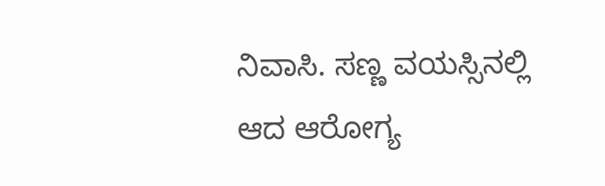ನಿವಾಸಿ. ಸಣ್ಣ ವಯಸ್ಸಿನಲ್ಲಿ ಆದ ಆರೋಗ್ಯ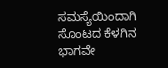ಸಮಸ್ಯೆಯಿಂದಾಗಿ ಸೊಂಟದ ಕೆಳಗಿನ ಭಾಗವೇ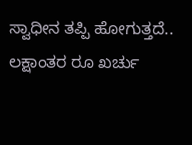ಸ್ವಾಧೀನ ತಪ್ಪಿ ಹೋಗುತ್ತದೆ.. ಲಕ್ಷಾಂತರ ರೂ ಖರ್ಚು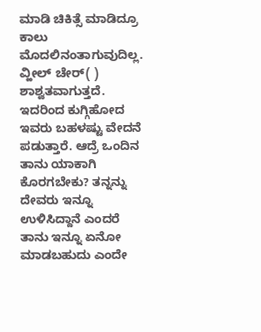ಮಾಡಿ ಚಿಕಿತ್ಸೆ ಮಾಡಿದ್ರೂ ಕಾಲು ಮೊದಲಿನಂತಾಗುವುದಿಲ್ಲ. ವ್ಹೀಲ್ ಚೇರ್( ) ಶಾಶ್ವತವಾಗುತ್ತದೆ. ಇದರಿಂದ ಕುಗ್ಗಿಹೋದ ಇವರು ಬಹಳಷ್ಟು ವೇದನೆ ಪಡುತ್ತಾರೆ. ಆದ್ರೆ ಒಂದಿನ ತಾನು ಯಾಕಾಗಿ ಕೊರಗಬೇಕು? ತನ್ನನ್ನು ದೇವರು ಇನ್ನೂ ಉಳಿಸಿದ್ದಾನೆ ಎಂದರೆ ತಾನು ಇನ್ನೂ ಏನೋ ಮಾಡಬಹುದು ಎಂದೇ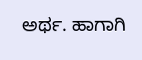ಅರ್ಥ. ಹಾಗಾಗಿ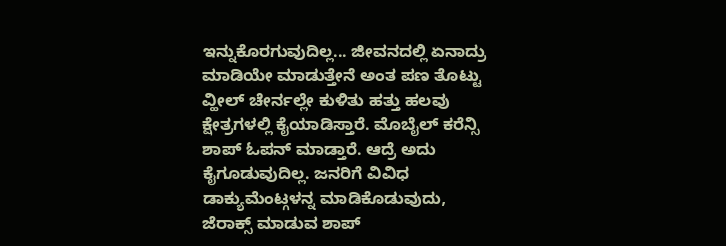ಇನ್ನುಕೊರಗುವುದಿಲ್ಲ... ಜೀವನದಲ್ಲಿ ಏನಾದ್ರು ಮಾಡಿಯೇ ಮಾಡುತ್ತೇನೆ ಅಂತ ಪಣ ತೊಟ್ಟು ವ್ಹೀಲ್ ಚೇರ್ನಲ್ಲೇ ಕುಳಿತು ಹತ್ತು ಹಲವು ಕ್ಷೇತ್ರಗಳಲ್ಲಿ ಕೈಯಾಡಿಸ್ತಾರೆ. ಮೊಬೈಲ್ ಕರೆನ್ಸಿ ಶಾಪ್ ಓಪನ್ ಮಾಡ್ತಾರೆ. ಆದ್ರೆ ಅದು ಕೈಗೂಡುವುದಿಲ್ಲ. ಜನರಿಗೆ ವಿವಿಧ ಡಾಕ್ಯುಮೆಂಟ್ಗಳನ್ನ ಮಾಡಿಕೊಡುವುದು, ಜೆರಾಕ್ಸ್ ಮಾಡುವ ಶಾಪ್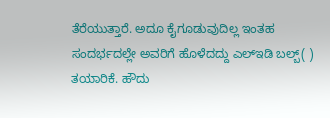ತೆರೆಯುತ್ತಾರೆ. ಅದೂ ಕೈಗೂಡುವುದಿಲ್ಲ ಇಂತಹ ಸಂದರ್ಭದಲ್ಲೇ ಅವರಿಗೆ ಹೊಳೆದದ್ದು ಎಲ್ಇಡಿ ಬಲ್ಬ್( ) ತಯಾರಿಕೆ. ಹೌದು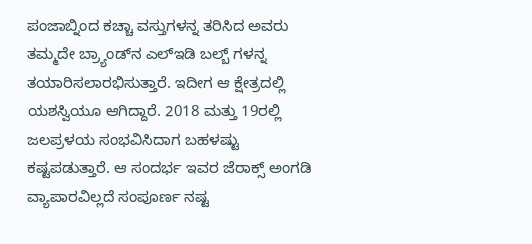ಪಂಜಾಬ್ನಿಂದ ಕಚ್ಚಾ ವಸ್ತುಗಳನ್ನ ತರಿಸಿದ ಅವರು ತಮ್ಮದೇ ಬ್ರ್ಯಾಂಡ್‌ನ ಎಲ್ಇಡಿ ಬಲ್ಬ್ ಗಳನ್ನ ತಯಾರಿಸಲಾರಭಿಸುತ್ತಾರೆ. ಇದೀಗ ಆ ಕ್ಷೇತ್ರದಲ್ಲಿ ಯಶಸ್ವಿಯೂ ಆಗಿದ್ದಾರೆ. 2018 ಮತ್ತು 19ರಲ್ಲಿ ಜಲಪ್ರಳಯ ಸಂಭವಿಸಿದಾಗ ಬಹಳಷ್ಟು ಕಷ್ಟಪಡುತ್ತಾರೆ. ಆ ಸಂದರ್ಭ ಇವರ ಜೆರಾಕ್ಸ್ ಅಂಗಡಿ ವ್ಯಾಪಾರವಿಲ್ಲದೆ ಸಂಪೂರ್ಣ ನಷ್ಟ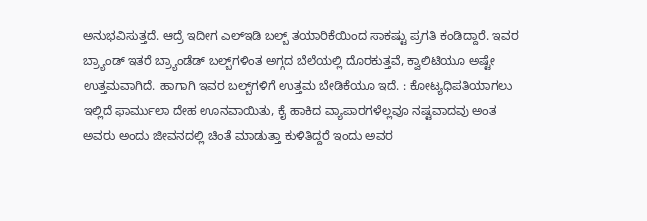ಅನುಭವಿಸುತ್ತದೆ. ಆದ್ರೆ ಇದೀಗ ಎಲ್ಇಡಿ ಬಲ್ಬ್ ತಯಾರಿಕೆಯಿಂದ ಸಾಕಷ್ಟು ಪ್ರಗತಿ ಕಂಡಿದ್ದಾರೆ. ಇವರ ಬ್ರ್ಯಾಂಡ್ ಇತರೆ ಬ್ರ್ಯಾಂಡೆಡ್ ಬಲ್ಬ್‌ಗಳಿಂತ ಅಗ್ಗದ ಬೆಲೆಯಲ್ಲಿ ದೊರಕುತ್ತವೆ, ಕ್ವಾಲಿಟಿಯೂ ಅಷ್ಟೇ ಉತ್ತಮವಾಗಿದೆ. ಹಾಗಾಗಿ ಇವರ ಬಲ್ಬ್‌ಗಳಿಗೆ ಉತ್ತಮ ಬೇಡಿಕೆಯೂ ಇದೆ. : ಕೋಟ್ಯಧಿಪತಿಯಾಗಲು ಇಲ್ಲಿದೆ ಫಾರ್ಮುಲಾ ದೇಹ ಊನವಾಯಿತು, ಕೈ ಹಾಕಿದ ವ್ಯಾಪಾರಗಳೆಲ್ಲವೂ ನಷ್ಟವಾದವು ಅಂತ ಅವರು ಅಂದು ಜೀವನದಲ್ಲಿ ಚಿಂತೆ ಮಾಡುತ್ತಾ ಕುಳಿತಿದ್ದರೆ ಇಂದು ಅವರ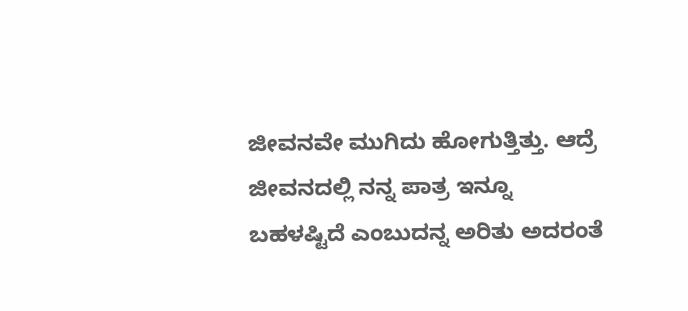ಜೀವನವೇ ಮುಗಿದು ಹೋಗುತ್ತಿತ್ತು. ಆದ್ರೆ ಜೀವನದಲ್ಲಿ ನನ್ನ ಪಾತ್ರ ಇನ್ನೂ ಬಹಳಷ್ಟಿದೆ ಎಂಬುದನ್ನ ಅರಿತು ಅದರಂತೆ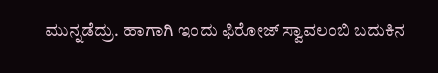ಮುನ್ನಡೆದ್ರು. ಹಾಗಾಗಿ ಇಂದು ಫಿರೋಜ್ ಸ್ವಾವಲಂಬಿ ಬದುಕಿನ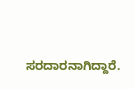ಸರದಾರನಾಗಿದ್ದಾರೆ.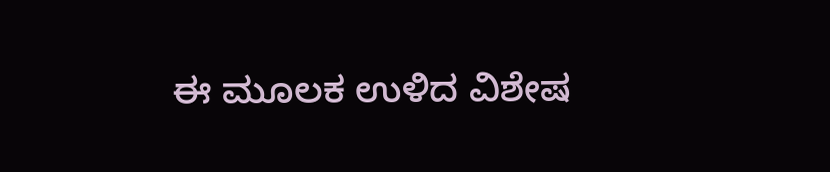ಈ ಮೂಲಕ ಉಳಿದ ವಿಶೇಷ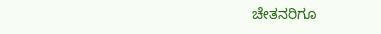ಚೇತನರಿಗೂ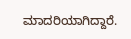ಮಾದರಿಯಾಗಿದ್ದಾರೆ.